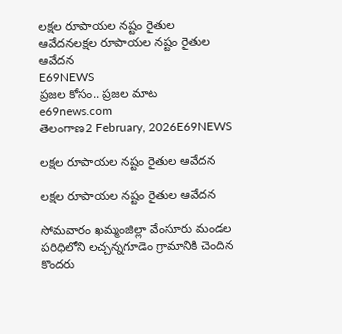లక్షల రూపాయల నష్టం రైతుల ఆవేదనలక్షల రూపాయల నష్టం రైతుల ఆవేదన
E69NEWS
ప్రజల కోసం.. ప్రజల మాట
e69news.com
తెలంగాణ2 February, 2026E69NEWS

లక్షల రూపాయల నష్టం రైతుల ఆవేదన

లక్షల రూపాయల నష్టం రైతుల ఆవేదన

సోమవారం ఖమ్మంజిల్లా వేంసూరు మండల పరిధిలోని లచ్చన్నగూడెం గ్రామానికి చెందిన కొందరు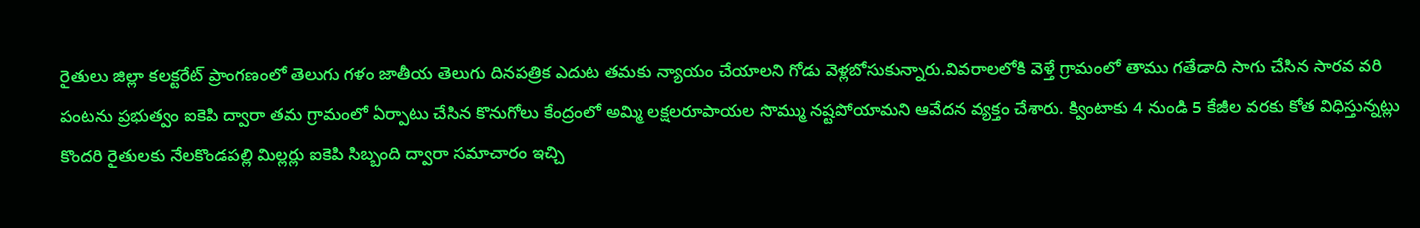రైతులు జిల్లా కలక్టరేట్ ప్రాంగణంలో తెలుగు గళం జాతీయ తెలుగు దినపత్రిక ఎదుట తమకు న్యాయం చేయాలని గోడు వెళ్లబోసుకున్నారు.వివరాలలోకి వెళ్తే గ్రామంలో తాము గతేడాది సాగు చేసిన సారవ వరి పంటను ప్రభుత్వం ఐకెపి ద్వారా తమ గ్రామంలో ఏర్పాటు చేసిన కొనుగోలు కేంద్రంలో అమ్మి లక్షలరూపాయల సొమ్ము నష్టపోయామని ఆవేదన వ్యక్తం చేశారు. క్వింటాకు 4 నుండి 5 కేజీల వరకు కోత విధిస్తున్నట్లు కొందరి రైతులకు నేలకొండపల్లి మిల్లర్లు ఐకెపి సిబ్బంది ద్వారా సమాచారం ఇచ్చి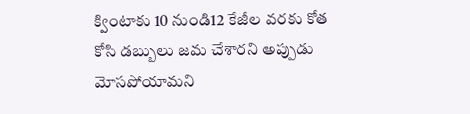క్వింటాకు 10 నుండి12 కేజీల వరకు కోత కోసి డబ్బులు జమ చేశారని అప్పుడు మోసపోయామని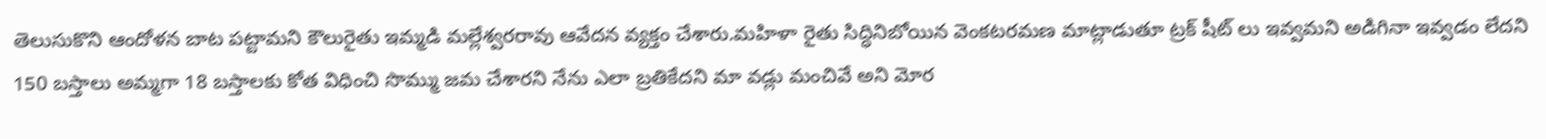తెలుసుకొని ఆందోళన బాట పట్టామని కౌలురైతు ఇమ్మడి మల్లేశ్వరరావు ఆవేదన వ్యక్తం చేశారు.మహిళా రైతు సిద్ధినిబోయిన వెంకటరమణ మాట్లాడుతూ ట్రక్ షీట్ లు ఇవ్వమని అడిగినా ఇవ్వడం లేదని 150 బస్తాలు అమ్మగా 18 బస్తాలకు కోత విధించి సొమ్ము జమ చేశారని నేను ఎలా బ్రతికేదని మా వడ్లు మంచివే అని మోర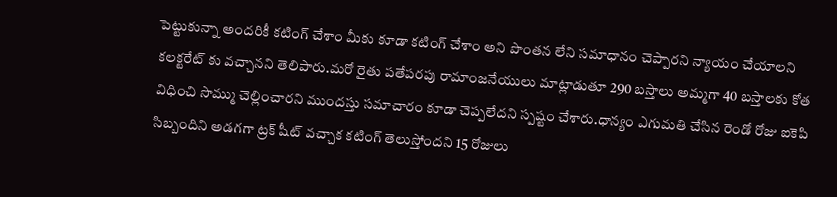పెట్టుకున్నా అందరికీ కటింగ్ చేశాం మీకు కూడా కటింగ్ చేశాం అని పొంతన లేని సమాధానం చెప్పారని న్యాయం చేయాలని కలక్టరేట్ కు వచ్చానని తెలిపారు.మరో రైతు పతేపరపు రామాంజనేయులు మాట్లాడుతూ 290 బస్తాలు అమ్మగా 40 బస్తాలకు కోత విధించి సొమ్ము చెల్లించారని ముందస్తు సమాచారం కూడా చెప్పలేదని స్పష్టం చేశారు.ధాన్యం ఎగుమతి చేసిన రెండో రోజు ఐకెపి సిబ్బందిని అడగగా ట్రక్ షీట్ వచ్చాక కటింగ్ తెలుస్తోందని 15 రోజులు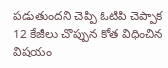పడుతుందని చెప్పి ఓటిపి చెప్పాక 12 కేజీలు చొప్పున కోత విధించిన విషయం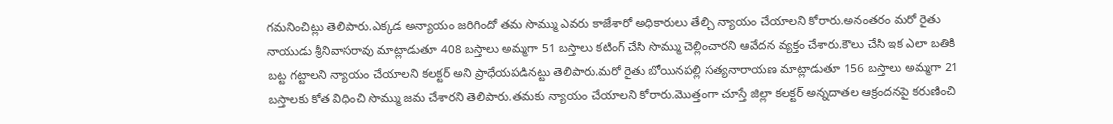గమనించిట్లు తెలిపారు.ఎక్కడ అన్యాయం జరిగిందో తమ సొమ్ము ఎవరు కాజేశారో అధికారులు తేల్చి న్యాయం చేయాలని కోరారు.అనంతరం మరో రైతు నాయుడు శ్రీనివాసరావు మాట్లాడుతూ 408 బస్తాలు అమ్మగా 51 బస్తాలు కటింగ్ చేసి సొమ్ము చెల్లించారని ఆవేదన వ్యక్తం చేశారు.కౌలు చేసి ఇక ఎలా బతికి బట్ట గట్టాలని న్యాయం చేయాలని కలక్టర్ అని ప్రాధేయపడినట్టు తెలిపారు.మరో రైతు బోయినపల్లి సత్యనారాయణ మాట్లాడుతూ 156 బస్తాలు అమ్మగా 21 బస్తాలకు కోత విధించి సొమ్ము జమ చేశారని తెలిపారు.తమకు న్యాయం చేయాలని కోరారు.మొత్తంగా చూస్తే జిల్లా కలక్టర్ అన్నదాతల ఆక్రందనపై కరుణించి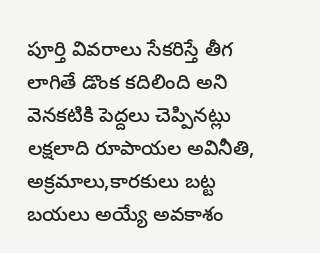పూర్తి వివరాలు సేకరిస్తే తీగ లాగితే డొంక కదిలింది అని వెనకటికి పెద్దలు చెప్పినట్లు లక్షలాది రూపాయల అవినీతి, అక్రమాలు,కారకులు బట్ట బయలు అయ్యే అవకాశం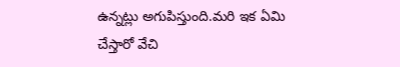ఉన్నట్లు అగుపిస్తుంది.మరి ఇక ఏమి చేస్తారో వేచి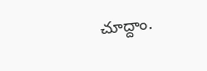చూద్దాం.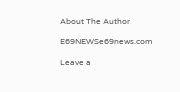About The Author

E69NEWSe69news.com

Leave a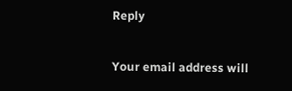Reply

Your email address will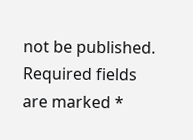not be published. Required fields are marked *